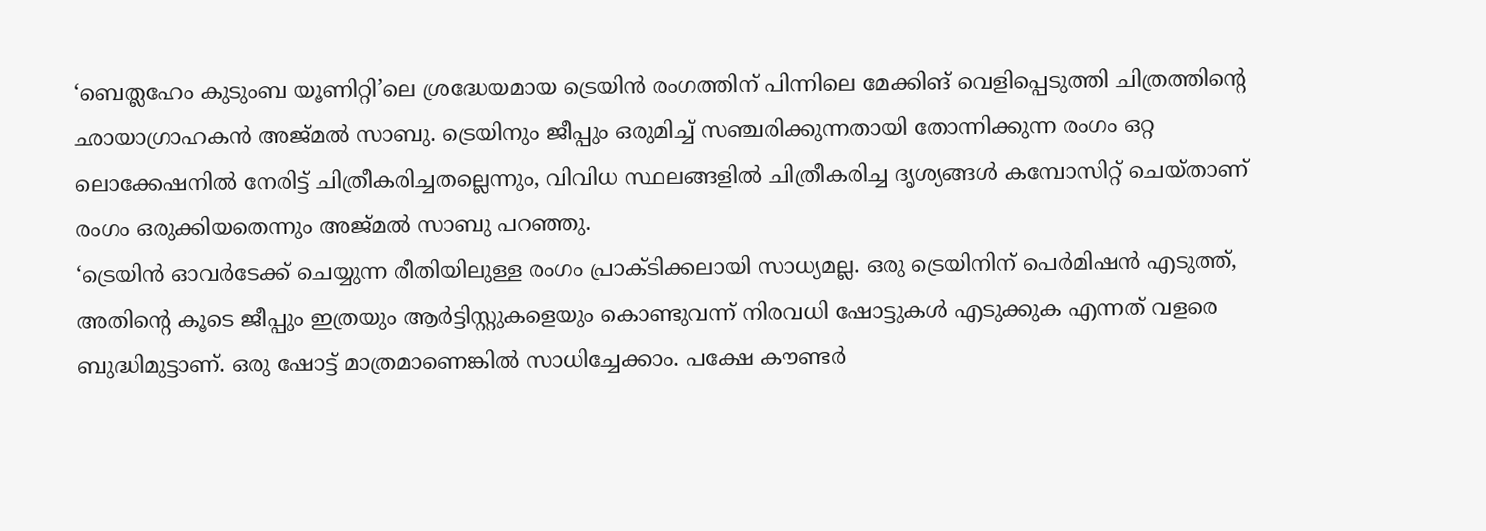‘ബെത്ലഹേം കുടുംബ യൂണിറ്റി’ലെ ശ്രദ്ധേയമായ ട്രെയിൻ രംഗത്തിന് പിന്നിലെ മേക്കിങ് വെളിപ്പെടുത്തി ചിത്രത്തിന്റെ ഛായാഗ്രാഹകൻ അജ്മൽ സാബു. ട്രെയിനും ജീപ്പും ഒരുമിച്ച് സഞ്ചരിക്കുന്നതായി തോന്നിക്കുന്ന രംഗം ഒറ്റ ലൊക്കേഷനിൽ നേരിട്ട് ചിത്രീകരിച്ചതല്ലെന്നും, വിവിധ സ്ഥലങ്ങളിൽ ചിത്രീകരിച്ച ദൃശ്യങ്ങൾ കമ്പോസിറ്റ് ചെയ്താണ് രംഗം ഒരുക്കിയതെന്നും അജ്മൽ സാബു പറഞ്ഞു.
‘ട്രെയിൻ ഓവർടേക്ക് ചെയ്യുന്ന രീതിയിലുള്ള രംഗം പ്രാക്ടിക്കലായി സാധ്യമല്ല. ഒരു ട്രെയിനിന് പെർമിഷൻ എടുത്ത്, അതിന്റെ കൂടെ ജീപ്പും ഇത്രയും ആർട്ടിസ്റ്റുകളെയും കൊണ്ടുവന്ന് നിരവധി ഷോട്ടുകൾ എടുക്കുക എന്നത് വളരെ ബുദ്ധിമുട്ടാണ്. ഒരു ഷോട്ട് മാത്രമാണെങ്കിൽ സാധിച്ചേക്കാം. പക്ഷേ കൗണ്ടർ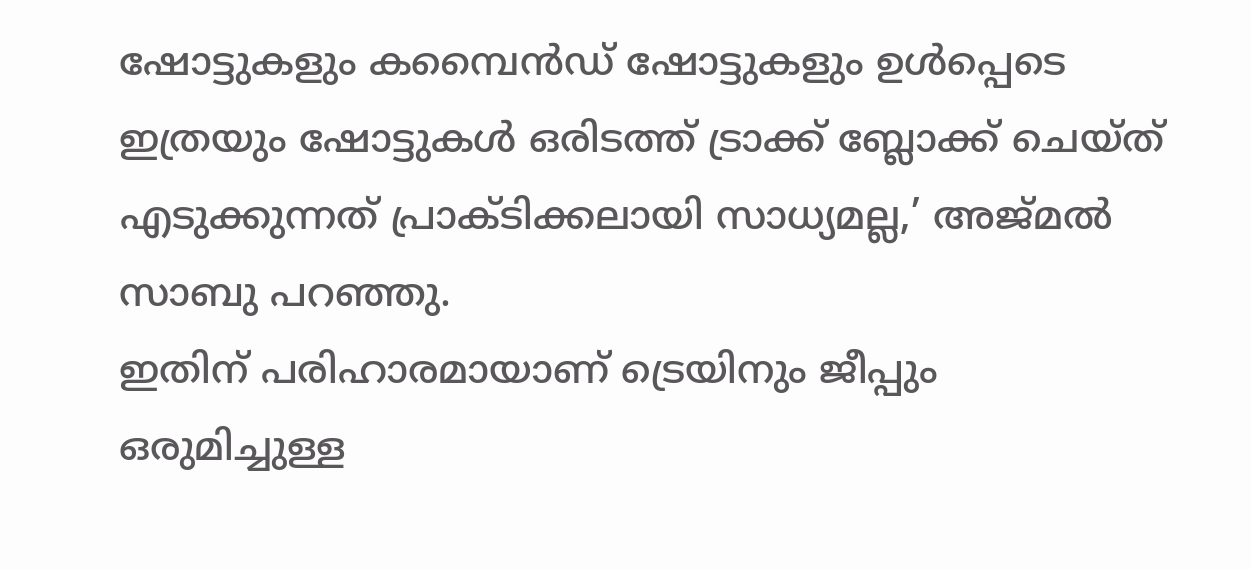ഷോട്ടുകളും കമ്പൈൻഡ് ഷോട്ടുകളും ഉൾപ്പെടെ ഇത്രയും ഷോട്ടുകൾ ഒരിടത്ത് ട്രാക്ക് ബ്ലോക്ക് ചെയ്ത് എടുക്കുന്നത് പ്രാക്ടിക്കലായി സാധ്യമല്ല,’ അജ്മൽ സാബു പറഞ്ഞു.
ഇതിന് പരിഹാരമായാണ് ട്രെയിനും ജീപ്പും ഒരുമിച്ചുള്ള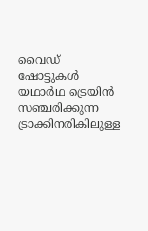വൈഡ് ഷോട്ടുകൾ യഥാർഥ ട്രെയിൻ സഞ്ചരിക്കുന്ന ട്രാക്കിനരികിലുള്ള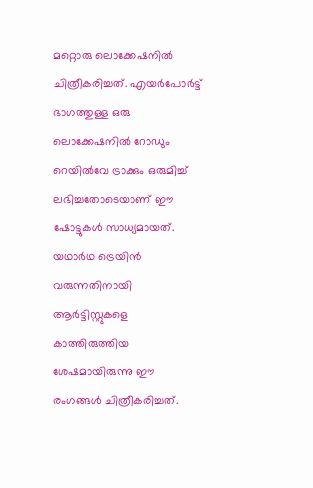മറ്റൊരു ലൊക്കേഷനിൽ ചിത്രീകരിച്ചത്. എയർപോർട്ട് ഭാഗത്തുള്ള ഒരു ലൊക്കേഷനിൽ റോഡും റെയിൽവേ ട്രാക്കും ഒരുമിച്ച് ലഭിച്ചതോടെയാണ് ഈ ഷോട്ടുകൾ സാധ്യമായത്.
യഥാർഥ ട്രെയിൻ വരുന്നതിനായി ആർട്ടിസ്റ്റുകളെ കാത്തിരുത്തിയ ശേഷമായിരുന്നു ഈ രംഗങ്ങൾ ചിത്രീകരിച്ചത്.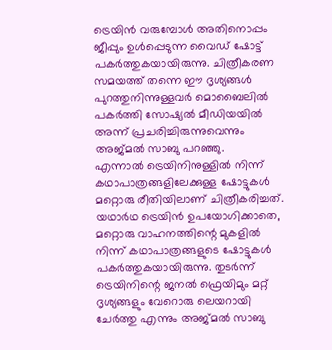ട്രെയിൻ വരുമ്പോൾ അതിനൊപ്പം ജീപ്പും ഉൾപ്പെടുന്ന വൈഡ് ഷോട്ട് പകർത്തുകയായിരുന്നു. ചിത്രീകരണ സമയത്ത് തന്നെ ഈ ദൃശ്യങ്ങൾ പുറത്തുനിന്നുള്ളവർ മൊബൈലിൽ പകർത്തി സോഷ്യൽ മീഡിയയിൽ അന്ന് പ്രചരിച്ചിരുന്നുവെന്നും അജ്മൽ സാബു പറഞ്ഞു.
എന്നാൽ ട്രെയിനിനുള്ളിൽ നിന്ന് കഥാപാത്രങ്ങളിലേക്കുള്ള ഷോട്ടുകൾ മറ്റൊരു രീതിയിലാണ് ചിത്രീകരിച്ചത്. യഥാർഥ ട്രെയിൻ ഉപയോഗിക്കാതെ, മറ്റൊരു വാഹനത്തിന്റെ മുകളിൽ നിന്ന് കഥാപാത്രങ്ങളുടെ ഷോട്ടുകൾ പകർത്തുകയായിരുന്നു. തുടർന്ന് ട്രെയിനിന്റെ ജനൽ ഫ്രെയിമും മറ്റ് ദൃശ്യങ്ങളും വേറൊരു ലെയറായി ചേർത്തു എന്നും അജ്മൽ സാബു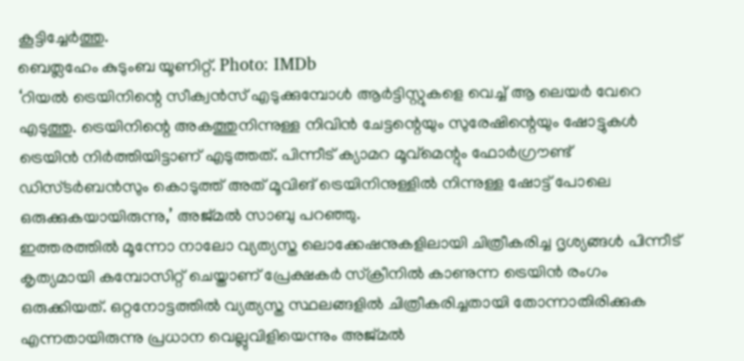കൂട്ടിച്ചേർത്തു.
ബെത്ലഹേം കുടുംബ യൂണിറ്റ്. Photo: IMDb
‘റിയൽ ട്രെയിനിന്റെ സീക്വൻസ് എടുക്കുമ്പോൾ ആർട്ടിസ്റ്റുകളെ വെച്ച് ആ ലെയർ വേറെ എടുത്തു. ട്രെയിനിന്റെ അകത്തുനിന്നുള്ള നിവിൻ ചേട്ടന്റെയും സുരേഷിന്റെയും ഷോട്ടുകൾ ട്രെയിൻ നിർത്തിയിട്ടാണ് എടുത്തത്. പിന്നീട് ക്യാമറ മൂവ്മെന്റും ഫോർഗ്രൗണ്ട് ഡിസ്ടർബൻസും കൊടുത്ത് അത് മൂവിങ് ട്രെയിനിനുള്ളിൽ നിന്നുള്ള ഷോട്ട് പോലെ ഒരുക്കുകയായിരുന്നു,’ അജ്മൽ സാബു പറഞ്ഞു.
ഇത്തരത്തിൽ മൂന്നോ നാലോ വ്യത്യസ്ത ലൊക്കേഷനുകളിലായി ചിത്രീകരിച്ച ദൃശ്യങ്ങൾ പിന്നീട് കൃത്യമായി കമ്പോസിറ്റ് ചെയ്താണ് പ്രേക്ഷകർ സ്ക്രീനിൽ കാണുന്ന ട്രെയിൻ രംഗം ഒരുക്കിയത്. ഒറ്റനോട്ടത്തിൽ വ്യത്യസ്ത സ്ഥലങ്ങളിൽ ചിത്രീകരിച്ചതായി തോന്നാതിരിക്കുക എന്നതായിരുന്നു പ്രധാന വെല്ലുവിളിയെന്നും അജ്മൽ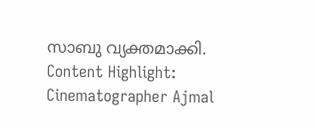സാബു വ്യക്തമാക്കി.
Content Highlight: Cinematographer Ajmal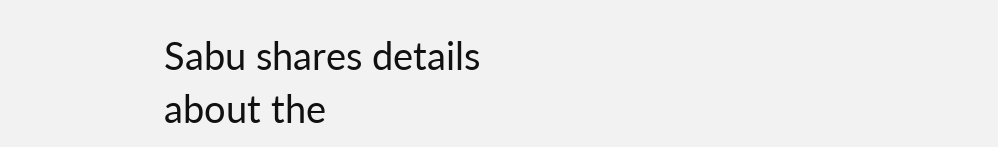Sabu shares details about the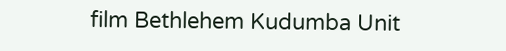film Bethlehem Kudumba Unit